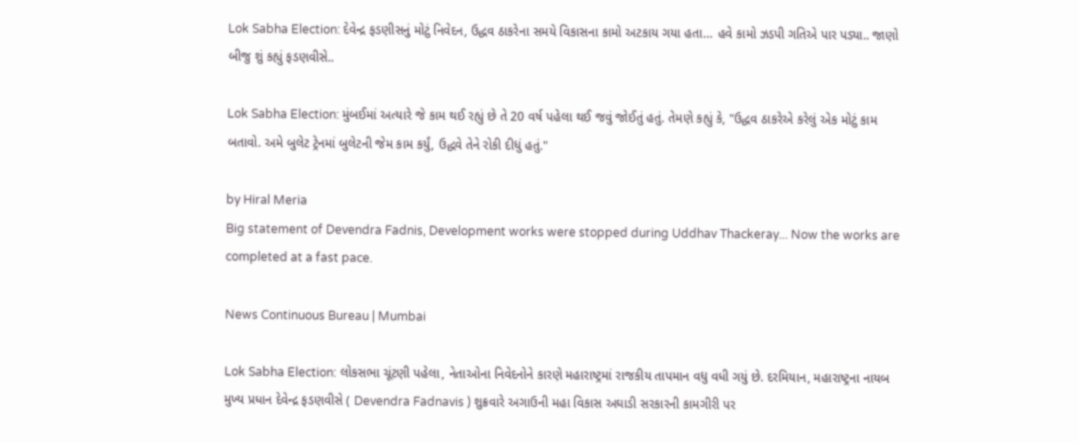Lok Sabha Election: દેવેન્દ્ર ફડણીસનું મોટું નિવેદન, ઉદ્ધવ ઠાકરેના સમયે વિકાસના કામો અટકાય ગયા હતા… હવે કામો ઝડપી ગતિએ પાર પડ્યા.. જાણો બીજુ શું કહ્યું ફડણવીસે..

Lok Sabha Election: મુંબઈમાં અત્યારે જે કામ થઈ રહ્યું છે તે 20 વર્ષ પહેલા થઈ જવું જોઈતું હતું. તેમણે કહ્યું કે, "ઉદ્ધવ ઠાકરેએ કરેલું એક મોટું કામ બતાવો. અમે બુલેટ ટ્રેનમાં બુલેટની જેમ કામ કર્યું, ઉદ્ધવે તેને રોકી દીધું હતું."

by Hiral Meria
Big statement of Devendra Fadnis, Development works were stopped during Uddhav Thackeray... Now the works are completed at a fast pace.

News Continuous Bureau | Mumbai

Lok Sabha Election: લોકસભા ચૂંટણી પહેલા, નેતાઓના નિવેદનોને કારણે મહારાષ્ટ્રમાં રાજકીય તાપમાન વધુ વધી ગયું છે. દરમિયાન, મહારાષ્ટ્રના નાયબ મુખ્ય પ્રધાન દેવેન્દ્ર ફડણવીસે ( Devendra Fadnavis ) શુક્રવારે અગાઉની મહા વિકાસ અઘાડી સરકારની કામગીરી પર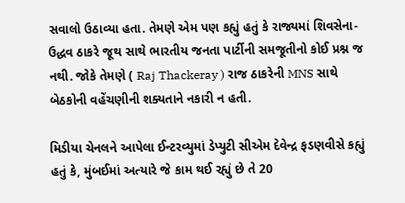સવાલો ઉઠાવ્યા હતા. તેમણે એમ પણ કહ્યું હતું કે રાજ્યમાં શિવસેના-ઉદ્ધવ ઠાકરે જૂથ સાથે ભારતીય જનતા પાર્ટીની સમજૂતીનો કોઈ પ્રશ્ન જ નથી. જોકે તેમણે ( Raj Thackeray ) રાજ ઠાકરેની MNS સાથે બેઠકોની વહેંચણીની શક્યતાને નકારી ન હતી.

મિડીયા ચેનલને આપેલા ઈન્ટરવ્યુમાં ડેપ્યુટી સીએમ દેવેન્દ્ર ફડણવીસે કહ્યું હતું કે, મુંબઈમાં અત્યારે જે કામ થઈ રહ્યું છે તે 20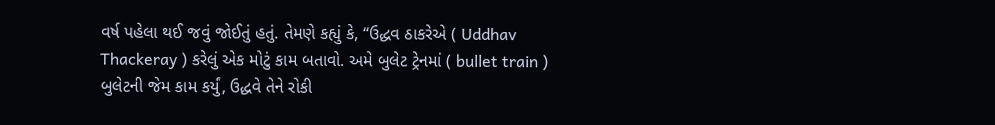વર્ષ પહેલા થઈ જવું જોઈતું હતું. તેમણે કહ્યું કે, “ઉદ્ધવ ઠાકરેએ ( Uddhav Thackeray ) કરેલું એક મોટું કામ બતાવો. અમે બુલેટ ટ્રેનમાં ( bullet train ) બુલેટની જેમ કામ કર્યું, ઉદ્ધવે તેને રોકી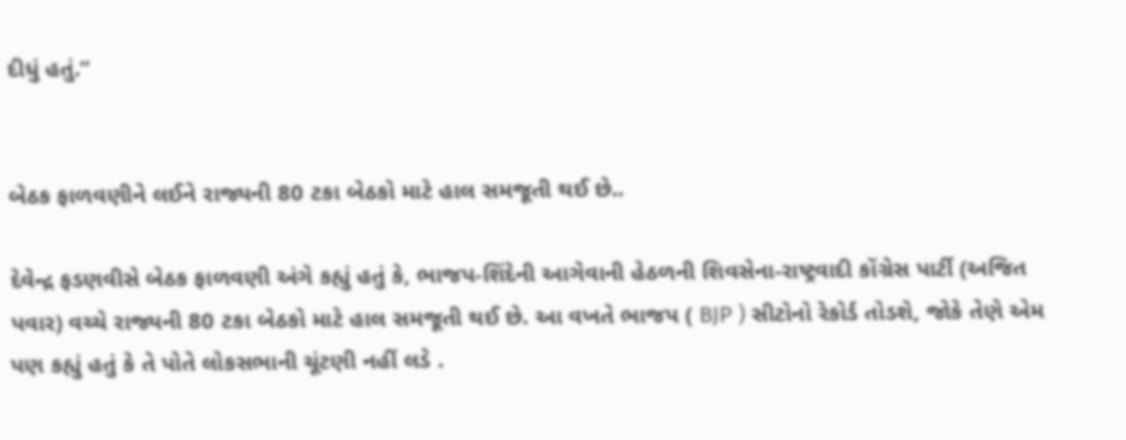દીધું હતું.”


બેઠક ફાળવણીને લઈને રાજ્યની 80 ટકા બેઠકો માટે હાલ સમજૂતી થઈ છે..

દેવેન્દ્ર ફડણવીસે બેઠક ફાળવણી અંગે કહ્યું હતું કે, ભાજપ-શિંદેની આગેવાની હેઠળની શિવસેના-રાષ્ટ્રવાદી કોંગ્રેસ પાર્ટી (અજિત પવાર) વચ્ચે રાજ્યની 80 ટકા બેઠકો માટે હાલ સમજૂતી થઈ છે. આ વખતે ભાજપ ( BJP ) સીટોનો રેકોર્ડ તોડશે, જોકે તેણે એમ પણ કહ્યું હતું કે તે પોતે લોકસભાની ચૂંટણી નહીં લડે .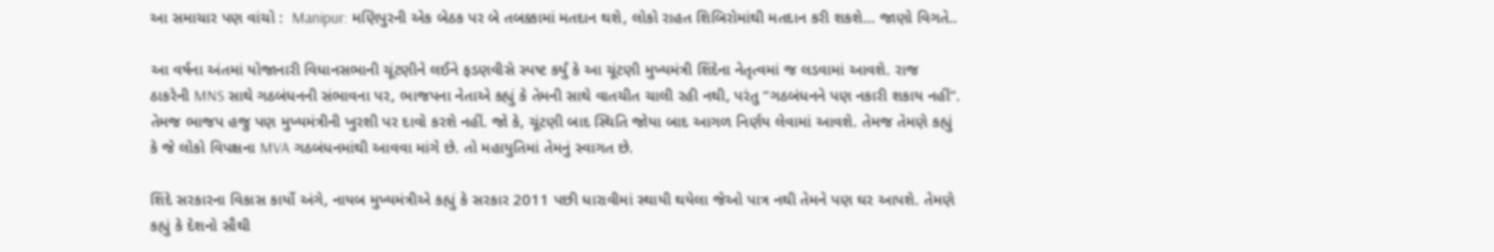આ સમાચાર પણ વાંચો :  Manipur: મણિપુરની એક બેઠક પર બે તબક્કામાં મતદાન થશે, લોકો રાહત શિબિરોમાંથી મતદાન કરી શકશે… જાણો વિગતે..

આ વર્ષના અંતમાં યોજાનારી વિધાનસભાની ચૂંટણીને લઈને ફડણવીસે સ્પષ્ટ કર્યું કે આ ચૂંટણી મુખ્યમંત્રી શિંદેના નેતૃત્વમાં જ લડવામાં આવશે. રાજ ઠાકરેની MNS સાથે ગઠબંધનની સંભાવના પર, ભાજપના નેતાએ કહ્યું કે તેમની સાથે વાતચીત ચાલી રહી નથી, પરંતુ “ગઠબંધનને પણ નકારી શકાય નહીં”. તેમજ ભાજપ હજુ પણ મુખ્યમંત્રીની ખુરશી પર દાવો કરશે નહીં. જો કે, ચૂંટણી બાદ સ્થિતિ જોયા બાદ આગળ નિર્ણય લેવામાં આવશે. તેમજ તેમણે કહ્યું કે જે લોકો વિપક્ષના MVA ગઠબંધનમાંથી આવવા માંગે છે. તો મહાયુતિમાં તેમનું સ્વાગત છે.

શિંદે સરકારના વિકાસ કાર્યો અંગે, નાયબ મુખ્યમંત્રીએ કહ્યું કે સરકાર 2011 પછી ધારાવીમાં સ્થાયી થયેલા જેઓ પાત્ર નથી તેમને પણ ઘર આપશે. તેમણે કહ્યું કે દેશનો સૌથી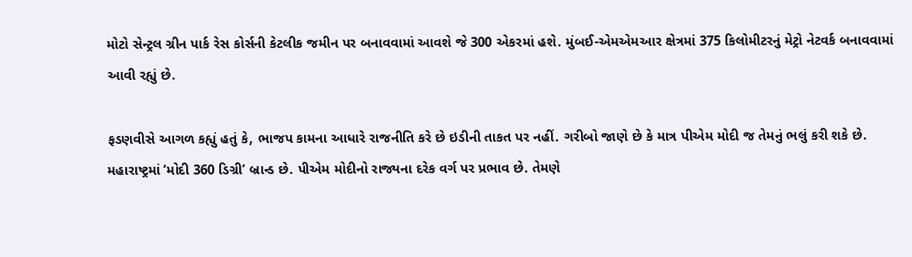મોટો સેન્ટ્રલ ગ્રીન પાર્ક રેસ કોર્સની કેટલીક જમીન પર બનાવવામાં આવશે જે 300 એકરમાં હશે. મુંબઈ-એમએમઆર ક્ષેત્રમાં 375 કિલોમીટરનું મેટ્રો નેટવર્ક બનાવવામાં આવી રહ્યું છે.

ફડણવીસે આગળ કહ્યું હતું કે, ભાજપ કામના આધારે રાજનીતિ કરે છે ઇડીની તાકત પર નહીં. ગરીબો જાણે છે કે માત્ર પીએમ મોદી જ તેમનું ભલું કરી શકે છે. મહારાષ્ટ્રમાં ‘મોદી 360 ડિગ્રી’ બ્રાન્ડ છે. પીએમ મોદીનો રાજ્યના દરેક વર્ગ પર પ્રભાવ છે. તેમણે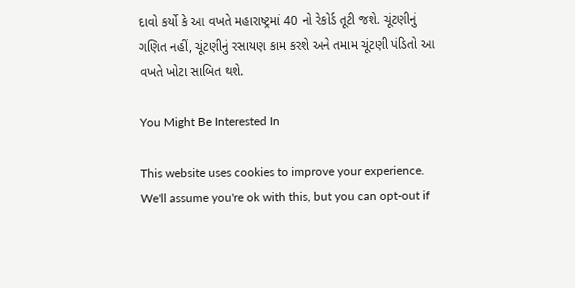દાવો કર્યો કે આ વખતે મહારાષ્ટ્રમાં 40 નો રેકોર્ડ તૂટી જશે. ચૂંટણીનું ગણિત નહીં, ચૂંટણીનું રસાયણ કામ કરશે અને તમામ ચૂંટણી પંડિતો આ વખતે ખોટા સાબિત થશે.

You Might Be Interested In

This website uses cookies to improve your experience. We'll assume you're ok with this, but you can opt-out if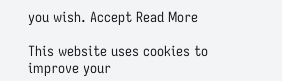you wish. Accept Read More

This website uses cookies to improve your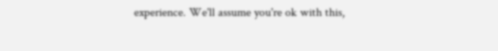experience. We'll assume you're ok with this,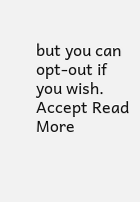but you can opt-out if you wish. Accept Read More